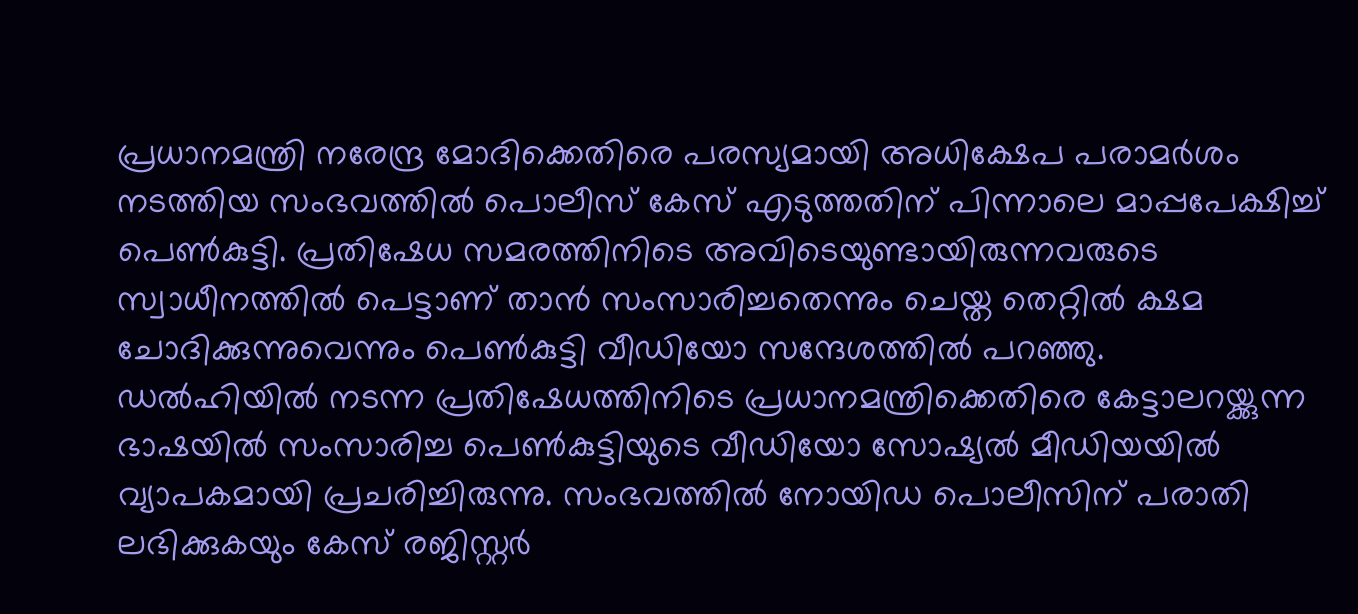പ്രധാനമന്ത്രി നരേന്ദ്ര മോദിക്കെതിരെ പരസ്യമായി അധിക്ഷേപ പരാമർശം നടത്തിയ സംഭവത്തിൽ പൊലീസ് കേസ് എടുത്തതിന് പിന്നാലെ മാപ്പപേക്ഷിച്ച് പെൺകുട്ടി. പ്രതിഷേധ സമരത്തിനിടെ അവിടെയുണ്ടായിരുന്നവരുടെ സ്വാധീനത്തിൽ പെട്ടാണ് താൻ സംസാരിച്ചതെന്നും ചെയ്ത തെറ്റിൽ ക്ഷമ ചോദിക്കുന്നുവെന്നും പെൺകുട്ടി വീഡിയോ സന്ദേശത്തിൽ പറഞ്ഞു.
ഡൽഹിയിൽ നടന്ന പ്രതിഷേധത്തിനിടെ പ്രധാനമന്ത്രിക്കെതിരെ കേട്ടാലറയ്ക്കുന്ന ഭാഷയിൽ സംസാരിച്ച പെൺകുട്ടിയുടെ വീഡിയോ സോഷ്യൽ മീഡിയയിൽ വ്യാപകമായി പ്രചരിച്ചിരുന്നു. സംഭവത്തിൽ നോയിഡ പൊലീസിന് പരാതി ലഭിക്കുകയും കേസ് രജിസ്റ്റർ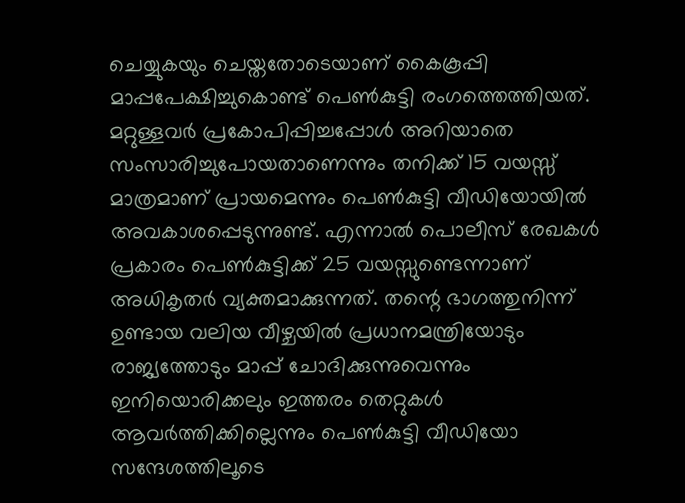ചെയ്യുകയും ചെയ്തതോടെയാണ് കൈകൂപ്പി മാപ്പപേക്ഷിച്ചുകൊണ്ട് പെൺകുട്ടി രംഗത്തെത്തിയത്.
മറ്റുള്ളവർ പ്രകോപിപ്പിച്ചപ്പോൾ അറിയാതെ സംസാരിച്ചുപോയതാണെന്നും തനിക്ക് 15 വയസ്സ് മാത്രമാണ് പ്രായമെന്നും പെൺകുട്ടി വീഡിയോയിൽ അവകാശപ്പെടുന്നുണ്ട്. എന്നാൽ പൊലീസ് രേഖകൾ പ്രകാരം പെൺകുട്ടിക്ക് 25 വയസ്സുണ്ടെന്നാണ് അധികൃതർ വ്യക്തമാക്കുന്നത്. തന്റെ ഭാഗത്തുനിന്ന് ഉണ്ടായ വലിയ വീഴ്ചയിൽ പ്രധാനമന്ത്രിയോടും രാജ്യത്തോടും മാപ്പ് ചോദിക്കുന്നുവെന്നും ഇനിയൊരിക്കലും ഇത്തരം തെറ്റുകൾ ആവർത്തിക്കില്ലെന്നും പെൺകുട്ടി വീഡിയോ സന്ദേശത്തിലൂടെ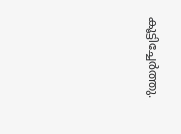കൂട്ടിച്ചേർത്തു.